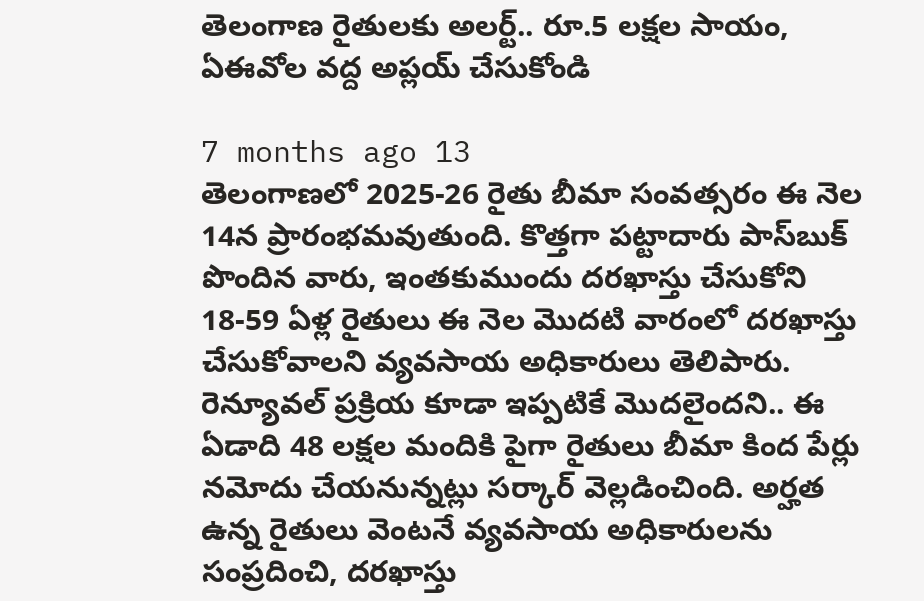తెలంగాణ రైతులకు అలర్ట్.. రూ.5 లక్షల సాయం, ఏఈవోల వద్ద అప్లయ్ చేసుకోండి

7 months ago 13
తెలంగాణలో 2025-26 రైతు బీమా సంవత్సరం ఈ నెల 14న ప్రారంభమవుతుంది. కొత్తగా పట్టాదారు పాస్‌బుక్ పొందిన వారు, ఇంతకుముందు దరఖాస్తు చేసుకోని 18-59 ఏళ్ల రైతులు ఈ నెల మొదటి వారంలో దరఖాస్తు చేసుకోవాలని వ్యవసాయ అధికారులు తెలిపారు. రెన్యూవల్ ప్రక్రియ కూడా ఇప్పటికే మొదలైందని.. ఈ ఏడాది 48 లక్షల మందికి పైగా రైతులు బీమా కింద పేర్లు నమోదు చేయనున్నట్లు సర్కార్ వెల్లడించింది. అర్హత ఉన్న రైతులు వెంటనే వ్యవసాయ అధికారులను సంప్రదించి, దరఖాస్తు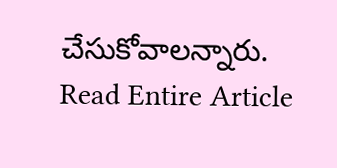చేసుకోవాలన్నారు.
Read Entire Article